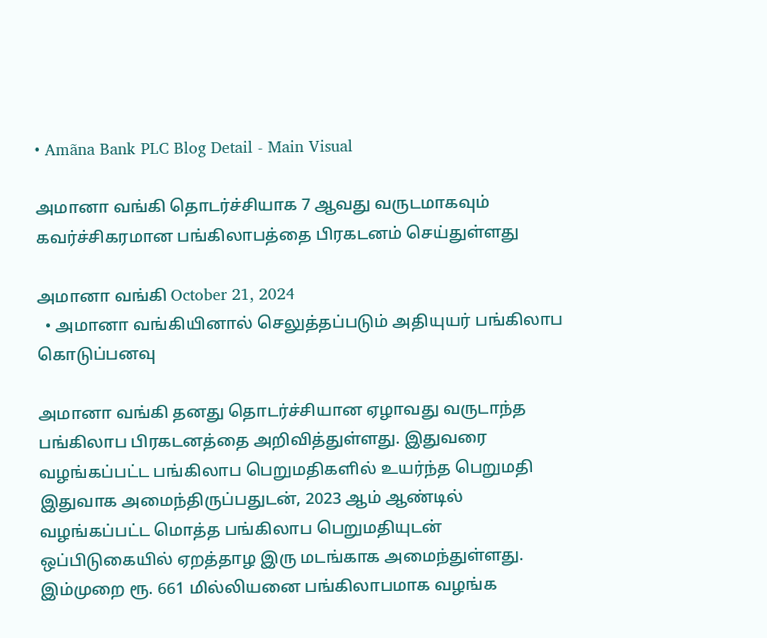• Amãna Bank PLC Blog Detail - Main Visual

அமானா வங்கி தொடர்ச்சியாக 7 ஆவது வருடமாகவும் கவர்ச்சிகரமான பங்கிலாபத்தை பிரகடனம் செய்துள்ளது

அமானா வங்கி October 21, 2024
  • அமானா வங்கியினால் செலுத்தப்படும் அதியுயர் பங்கிலாப கொடுப்பனவு

அமானா வங்கி தனது தொடர்ச்சியான ஏழாவது வருடாந்த பங்கிலாப பிரகடனத்தை அறிவித்துள்ளது. இதுவரை வழங்கப்பட்ட பங்கிலாப பெறுமதிகளில் உயர்ந்த பெறுமதி இதுவாக அமைந்திருப்பதுடன், 2023 ஆம் ஆண்டில் வழங்கப்பட்ட மொத்த பங்கிலாப பெறுமதியுடன் ஒப்பிடுகையில் ஏறத்தாழ இரு மடங்காக அமைந்துள்ளது. இம்முறை ரூ. 661 மில்லியனை பங்கிலாபமாக வழங்க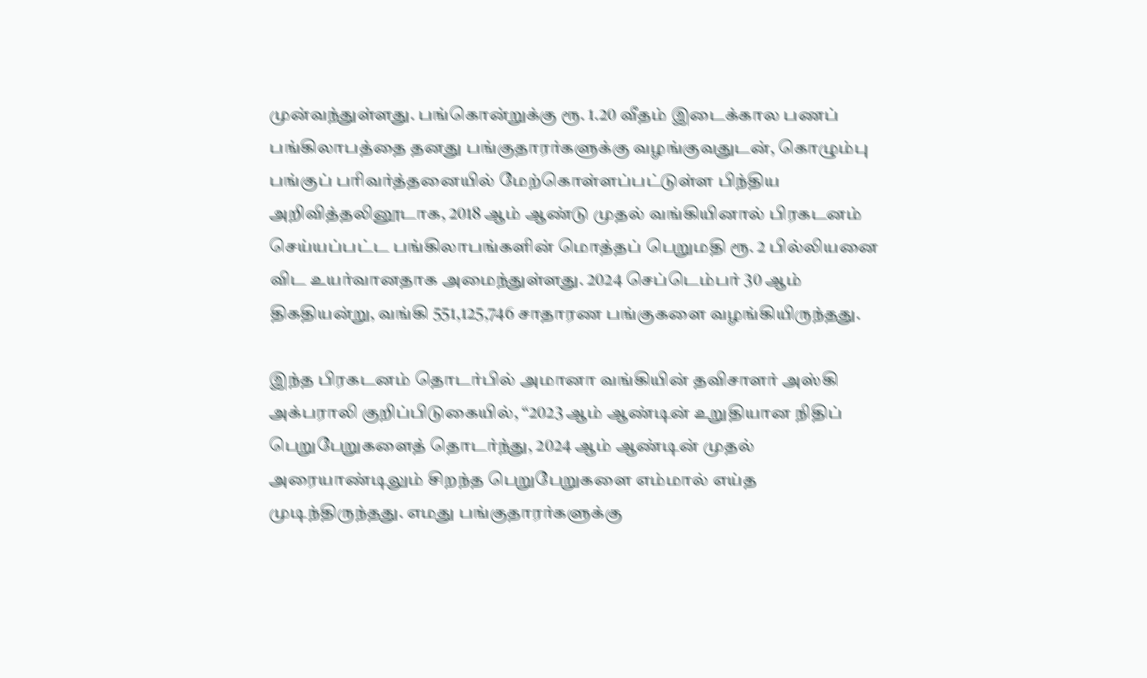முன்வந்துள்ளது. பங்கொன்றுக்கு ரூ. 1.20 வீதம் இடைக்கால பணப் பங்கிலாபத்தை தனது பங்குதாரர்களுக்கு வழங்குவதுடன், கொழும்பு பங்குப் பரிவர்த்தனையில் மேற்கொள்ளப்பட்டுள்ள பிந்திய அறிவித்தலினூடாக, 2018 ஆம் ஆண்டு முதல் வங்கியினால் பிரகடனம் செய்யப்பட்ட பங்கிலாபங்களின் மொத்தப் பெறுமதி ரூ. 2 பில்லியனை விட உயர்வானதாக அமைந்துள்ளது. 2024 செப்டெம்பர் 30 ஆம் திகதியன்று, வங்கி 551,125,746 சாதாரண பங்குகளை வழங்கியிருந்தது.

இந்த பிரகடனம் தொடர்பில் அமானா வங்கியின் தவிசாளர் அஸ்கி அக்பராலி குறிப்பிடுகையில், “2023 ஆம் ஆண்டின் உறுதியான நிதிப் பெறுபேறுகளைத் தொடர்ந்து, 2024 ஆம் ஆண்டின் முதல் அரையாண்டிலும் சிறந்த பெறுபேறுகளை எம்மால் எய்த முடிந்திருந்தது. எமது பங்குதாரர்களுக்கு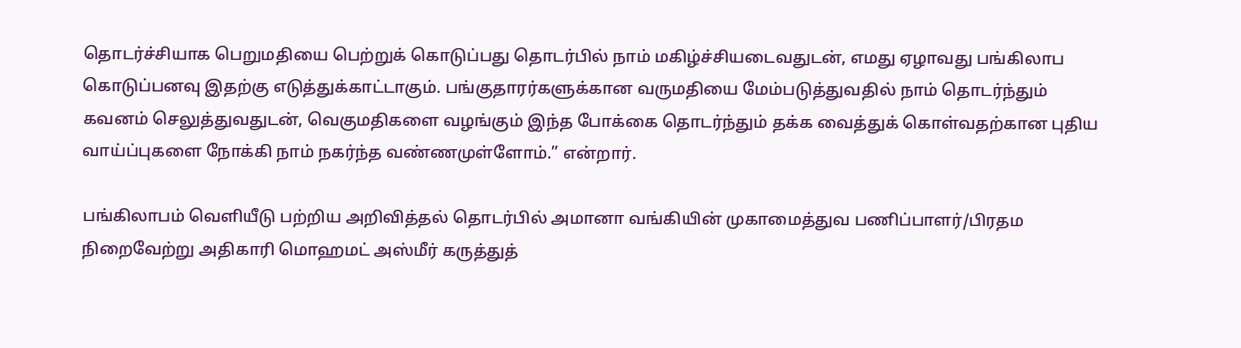தொடர்ச்சியாக பெறுமதியை பெற்றுக் கொடுப்பது தொடர்பில் நாம் மகிழ்ச்சியடைவதுடன், எமது ஏழாவது பங்கிலாப கொடுப்பனவு இதற்கு எடுத்துக்காட்டாகும். பங்குதாரர்களுக்கான வருமதியை மேம்படுத்துவதில் நாம் தொடர்ந்தும் கவனம் செலுத்துவதுடன், வெகுமதிகளை வழங்கும் இந்த போக்கை தொடர்ந்தும் தக்க வைத்துக் கொள்வதற்கான புதிய வாய்ப்புகளை நோக்கி நாம் நகர்ந்த வண்ணமுள்ளோம்.” என்றார்.

பங்கிலாபம் வெளியீடு பற்றிய அறிவித்தல் தொடர்பில் அமானா வங்கியின் முகாமைத்துவ பணிப்பாளர்/பிரதம நிறைவேற்று அதிகாரி மொஹமட் அஸ்மீர் கருத்துத்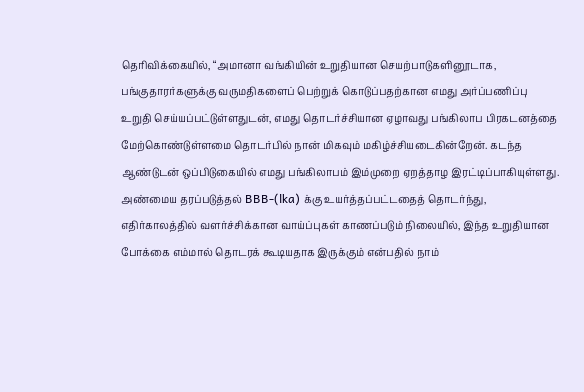தெரிவிக்கையில், “அமானா வங்கியின் உறுதியான செயற்பாடுகளினூடாக, பங்குதாரர்களுக்கு வருமதிகளைப் பெற்றுக் கொடுப்பதற்கான எமது அர்ப்பணிப்பு உறுதி செய்யப்பட்டுள்ளதுடன், எமது தொடர்ச்சியான ஏழாவது பங்கிலாப பிரகடனத்தை மேற்கொண்டுள்ளமை தொடர்பில் நான் மிகவும் மகிழ்ச்சியடைகின்றேன். கடந்த ஆண்டுடன் ஒப்பிடுகையில் எமது பங்கிலாபம் இம்முறை ஏறத்தாழ இரட்டிப்பாகியுள்ளது. அண்மைய தரப்படுத்தல் BBB-(lka) க்கு உயர்த்தப்பட்டதைத் தொடர்ந்து, எதிர்காலத்தில் வளர்ச்சிக்கான வாய்ப்புகள் காணப்படும் நிலையில், இந்த உறுதியான போக்கை எம்மால் தொடரக் கூடியதாக இருக்கும் என்பதில் நாம்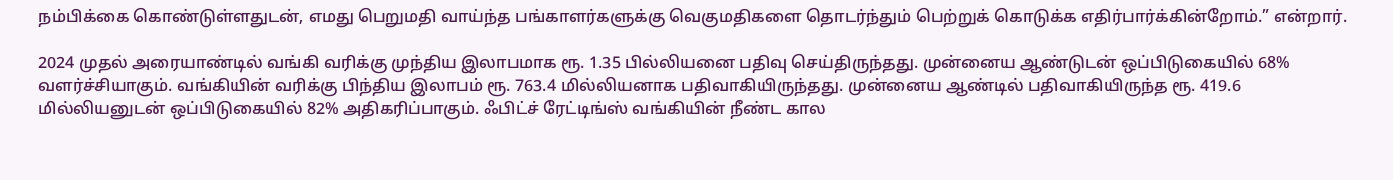நம்பிக்கை கொண்டுள்ளதுடன், எமது பெறுமதி வாய்ந்த பங்காளர்களுக்கு வெகுமதிகளை தொடர்ந்தும் பெற்றுக் கொடுக்க எதிர்பார்க்கின்றோம்.” என்றார்.

2024 முதல் அரையாண்டில் வங்கி வரிக்கு முந்திய இலாபமாக ரூ. 1.35 பில்லியனை பதிவு செய்திருந்தது. முன்னைய ஆண்டுடன் ஒப்பிடுகையில் 68% வளர்ச்சியாகும். வங்கியின் வரிக்கு பிந்திய இலாபம் ரூ. 763.4 மில்லியனாக பதிவாகியிருந்தது. முன்னைய ஆண்டில் பதிவாகியிருந்த ரூ. 419.6 மில்லியனுடன் ஒப்பிடுகையில் 82% அதிகரிப்பாகும். ஃபிட்ச் ரேட்டிங்ஸ் வங்கியின் நீண்ட கால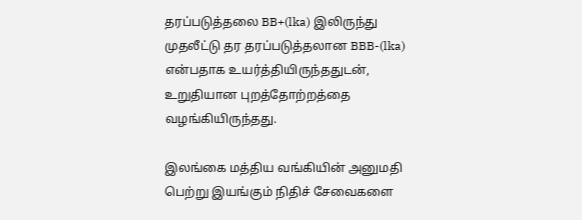தரப்படுத்தலை BB+(lka) இலிருந்து முதலீட்டு தர தரப்படுத்தலான BBB-(lka) என்பதாக உயர்த்தியிருந்ததுடன், உறுதியான புறத்தோற்றத்தை வழங்கியிருந்தது.

இலங்கை மத்திய வங்கியின் அனுமதி பெற்று இயங்கும் நிதிச் சேவைகளை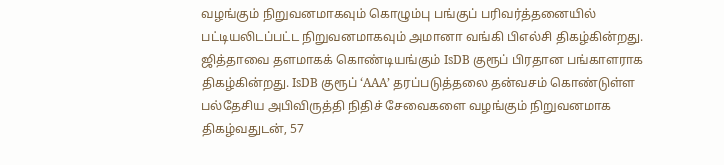வழங்கும் நிறுவனமாகவும் கொழும்பு பங்குப் பரிவர்த்தனையில் பட்டியலிடப்பட்ட நிறுவனமாகவும் அமானா வங்கி பிஎல்சி திகழ்கின்றது. ஜித்தாவை தளமாகக் கொண்டியங்கும் IsDB குரூப் பிரதான பங்காளராக திகழ்கின்றது. IsDB குரூப் ‘AAA’ தரப்படுத்தலை தன்வசம் கொண்டுள்ள பல்தேசிய அபிவிருத்தி நிதிச் சேவைகளை வழங்கும் நிறுவனமாக திகழ்வதுடன், 57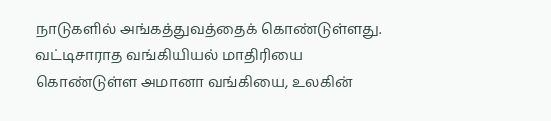நாடுகளில் அங்கத்துவத்தைக் கொண்டுள்ளது. வட்டிசாராத வங்கியியல் மாதிரியை கொண்டுள்ள அமானா வங்கியை, உலகின்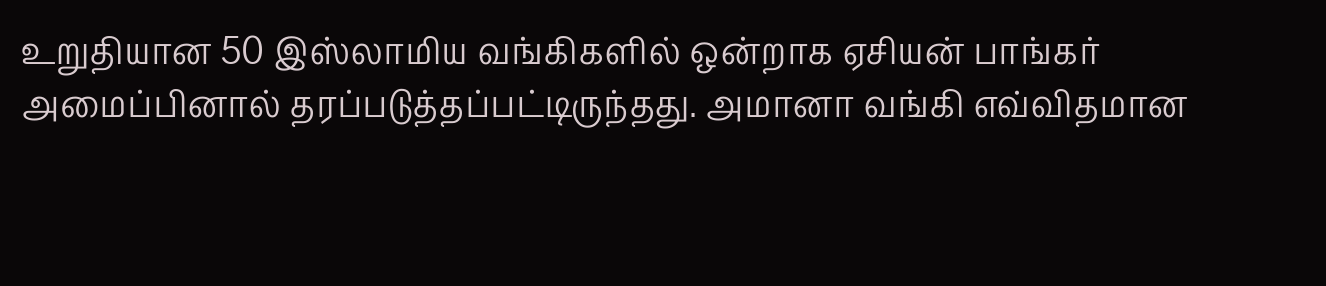உறுதியான 50 இஸ்லாமிய வங்கிகளில் ஒன்றாக ஏசியன் பாங்கர் அமைப்பினால் தரப்படுத்தப்பட்டிருந்தது. அமானா வங்கி எவ்விதமான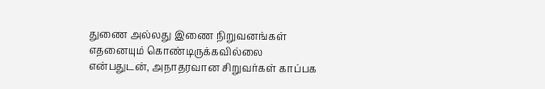துணை அல்லது இணை நிறுவனங்கள் எதனையும் கொண்டிருக்கவில்லை என்பதுடன், அநாதரவான சிறுவர்கள் காப்பக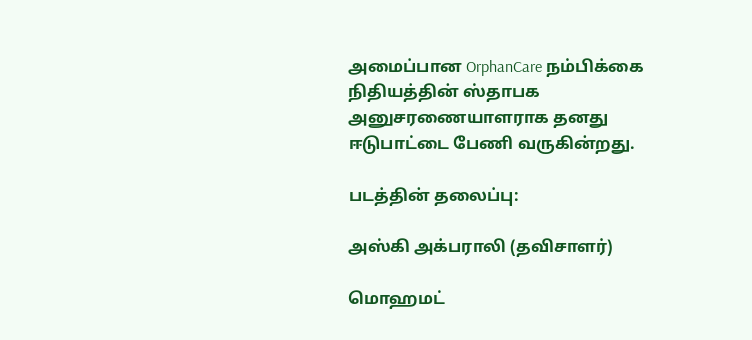அமைப்பான OrphanCare நம்பிக்கை நிதியத்தின் ஸ்தாபக அனுசரணையாளராக தனது ஈடுபாட்டை பேணி வருகின்றது.

படத்தின் தலைப்பு:

அஸ்கி அக்பராலி (தவிசாளர்)

மொஹமட்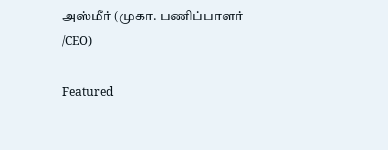அஸ்மீர் (முகா. பணிப்பாளர் /CEO)

Featured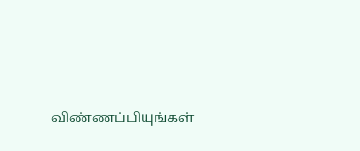விண்ணப்பியுங்கள்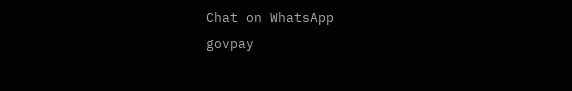Chat on WhatsApp
govpay